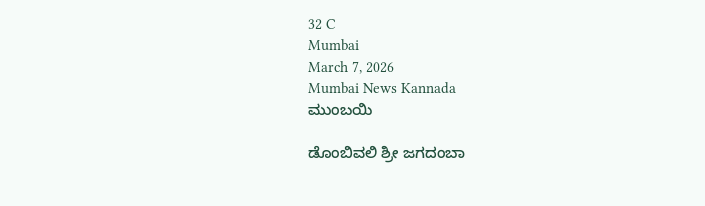32 C
Mumbai
March 7, 2026
Mumbai News Kannada
ಮುಂಬಯಿ

ಡೊಂಬಿವಲಿ ಶ್ರೀ ಜಗದಂಬಾ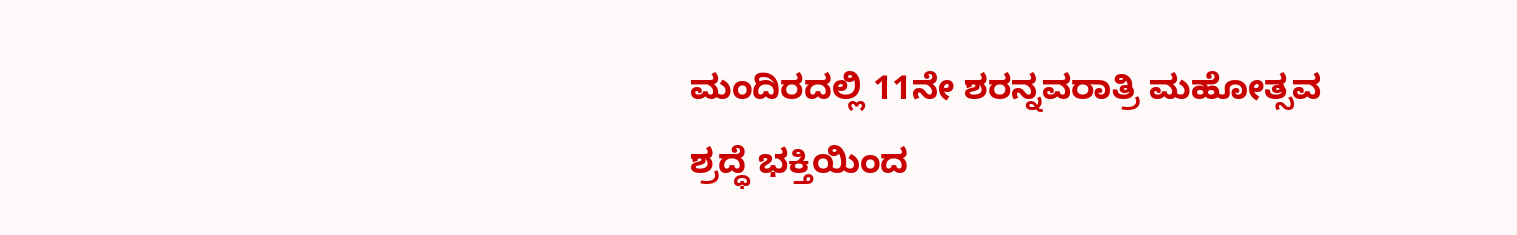ಮಂದಿರದಲ್ಲಿ 11ನೇ ಶರನ್ನವರಾತ್ರಿ ಮಹೋತ್ಸವ ಶ್ರದ್ಧೆ ಭಕ್ತಿಯಿಂದ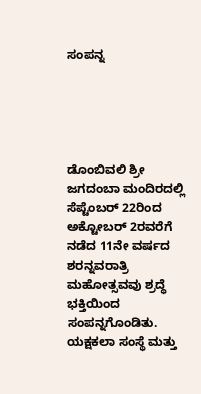ಸಂಪನ್ನ





ಡೊಂಬಿವಲಿ ಶ್ರೀ ಜಗದಂಬಾ ಮಂದಿರದಲ್ಲಿ ಸೆಪ್ಟೆಂಬರ್ 22ರಿಂದ ಅಕ್ಟೋಬರ್ 2ರವರೆಗೆ ನಡೆದ 11ನೇ ವರ್ಷದ ಶರನ್ನವರಾತ್ರಿ ಮಹೋತ್ಸವವು ಶ್ರದ್ಧೆ ಭಕ್ತಿಯಿಂದ ಸಂಪನ್ನಗೊಂಡಿತು. ಯಕ್ಷಕಲಾ ಸಂಸ್ಥೆ ಮತ್ತು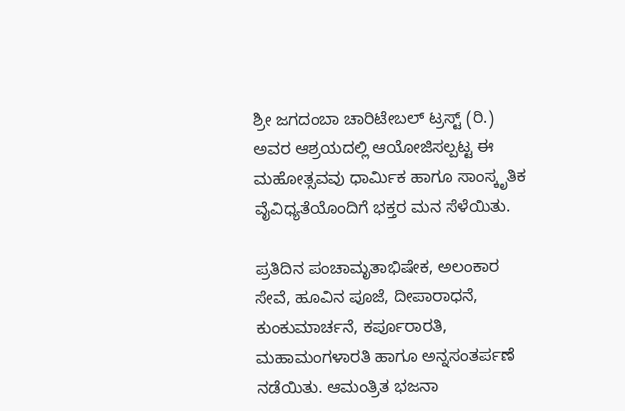ಶ್ರೀ ಜಗದಂಬಾ ಚಾರಿಟೇಬಲ್ ಟ್ರಸ್ಟ್ (ರಿ.) ಅವರ ಆಶ್ರಯದಲ್ಲಿ ಆಯೋಜಿಸಲ್ಪಟ್ಟ ಈ ಮಹೋತ್ಸವವು ಧಾರ್ಮಿಕ ಹಾಗೂ ಸಾಂಸ್ಕೃತಿಕ ವೈವಿಧ್ಯತೆಯೊಂದಿಗೆ ಭಕ್ತರ ಮನ ಸೆಳೆಯಿತು.

ಪ್ರತಿದಿನ ಪಂಚಾಮೃತಾಭಿಷೇಕ, ಅಲಂಕಾರ ಸೇವೆ, ಹೂವಿನ ಪೂಜೆ, ದೀಪಾರಾಧನೆ, ಕುಂಕುಮಾರ್ಚನೆ, ಕರ್ಪೂರಾರತಿ, ಮಹಾಮಂಗಳಾರತಿ ಹಾಗೂ ಅನ್ನಸಂತರ್ಪಣೆ ನಡೆಯಿತು. ಆಮಂತ್ರಿತ ಭಜನಾ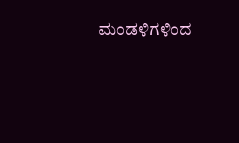ಮಂಡಳಿಗಳಿಂದ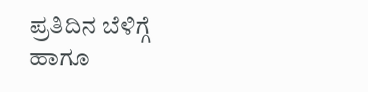ಪ್ರತಿದಿನ ಬೆಳಿಗ್ಗೆ ಹಾಗೂ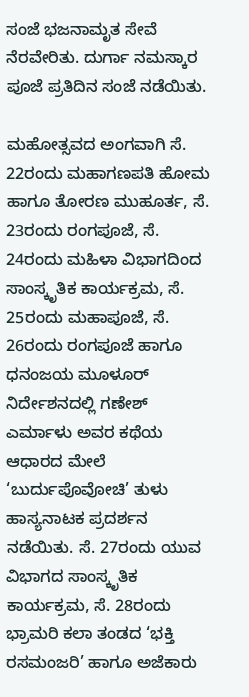ಸಂಜೆ ಭಜನಾಮೃತ ಸೇವೆ ನೆರವೇರಿತು. ದುರ್ಗಾ ನಮಸ್ಕಾರ ಪೂಜೆ ಪ್ರತಿದಿನ ಸಂಜೆ ನಡೆಯಿತು.

ಮಹೋತ್ಸವದ ಅಂಗವಾಗಿ ಸೆ. 22ರಂದು ಮಹಾಗಣಪತಿ ಹೋಮ ಹಾಗೂ ತೋರಣ ಮುಹೂರ್ತ, ಸೆ. 23ರಂದು ರಂಗಪೂಜೆ, ಸೆ. 24ರಂದು ಮಹಿಳಾ ವಿಭಾಗದಿಂದ ಸಾಂಸ್ಕೃತಿಕ ಕಾರ್ಯಕ್ರಮ, ಸೆ. 25ರಂದು ಮಹಾಪೂಜೆ, ಸೆ. 26ರಂದು ರಂಗಪೂಜೆ ಹಾಗೂ ಧನಂಜಯ ಮೂಳೂರ್ ನಿರ್ದೇಶನದಲ್ಲಿ ಗಣೇಶ್ ಎರ್ಮಾಳು ಅವರ ಕಥೆಯ ಆಧಾರದ ಮೇಲೆ ‘ಬುರ್ದುಪೊವೋಚಿ’ ತುಳು ಹಾಸ್ಯನಾಟಕ ಪ್ರದರ್ಶನ ನಡೆಯಿತು. ಸೆ. 27ರಂದು ಯುವ ವಿಭಾಗದ ಸಾಂಸ್ಕೃತಿಕ ಕಾರ್ಯಕ್ರಮ, ಸೆ. 28ರಂದು ಭ್ರಾಮರಿ ಕಲಾ ತಂಡದ ‘ಭಕ್ತಿ ರಸಮಂಜರಿ’ ಹಾಗೂ ಅಜೆಕಾರು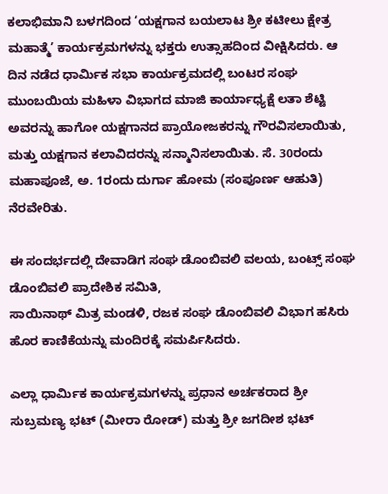ಕಲಾಭಿಮಾನಿ ಬಳಗದಿಂದ ‘ಯಕ್ಷಗಾನ ಬಯಲಾಟ ಶ್ರೀ ಕಟೀಲು ಕ್ಷೇತ್ರ ಮಹಾತ್ಮೆ’ ಕಾರ್ಯಕ್ರಮಗಳನ್ನು ಭಕ್ತರು ಉತ್ಸಾಹದಿಂದ ವೀಕ್ಷಿಸಿದರು. ಆ ದಿನ ನಡೆದ ಧಾರ್ಮಿಕ ಸಭಾ ಕಾರ್ಯಕ್ರಮದಲ್ಲಿ ಬಂಟರ ಸಂಘ ಮುಂಬಯಿಯ ಮಹಿಳಾ ವಿಭಾಗದ ಮಾಜಿ ಕಾರ್ಯಾಧ್ಯಕ್ಷೆ ಲತಾ ಶೆಟ್ಟಿ ಅವರನ್ನು ಹಾಗೋ ಯಕ್ಷಗಾನದ ಪ್ರಾಯೋಜಕರನ್ನು ಗೌರವಿಸಲಾಯಿತು, ಮತ್ತು ಯಕ್ಷಗಾನ ಕಲಾವಿದರನ್ನು ಸನ್ಮಾನಿಸಲಾಯಿತು. ಸೆ. 30ರಂದು ಮಹಾಪೂಜೆ, ಅ. 1ರಂದು ದುರ್ಗಾ ಹೋಮ (ಸಂಪೂರ್ಣ ಆಹುತಿ) ನೆರವೇರಿತು.

ಈ ಸಂದರ್ಭದಲ್ಲಿ ದೇವಾಡಿಗ ಸಂಘ ಡೊಂಬಿವಲಿ ವಲಯ, ಬಂಟ್ಸ್ ಸಂಘ ಡೊಂಬಿವಲಿ ಪ್ರಾದೇಶಿಕ ಸಮಿತಿ,
ಸಾಯಿನಾಥ್ ಮಿತ್ರ ಮಂಡಳಿ, ರಜಕ ಸಂಘ ಡೊಂಬಿವಲಿ ವಿಭಾಗ ಹಸಿರು ಹೊರ ಕಾಣಿಕೆಯನ್ನು ಮಂದಿರಕ್ಕೆ ಸಮರ್ಪಿಸಿದರು.

ಎಲ್ಲಾ ಧಾರ್ಮಿಕ ಕಾರ್ಯಕ್ರಮಗಳನ್ನು ಪ್ರಧಾನ ಅರ್ಚಕರಾದ ಶ್ರೀ ಸುಬ್ರಮಣ್ಯ ಭಟ್ (ಮೀರಾ ರೋಡ್) ಮತ್ತು ಶ್ರೀ ಜಗದೀಶ ಭಟ್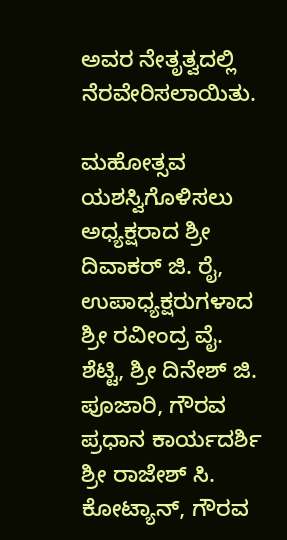ಅವರ ನೇತೃತ್ವದಲ್ಲಿ ನೆರವೇರಿಸಲಾಯಿತು.

ಮಹೋತ್ಸವ ಯಶಸ್ವಿಗೊಳಿಸಲು ಅಧ್ಯಕ್ಷರಾದ ಶ್ರೀ ದಿವಾಕರ್ ಜಿ. ರೈ, ಉಪಾಧ್ಯಕ್ಷರುಗಳಾದ ಶ್ರೀ ರವೀಂದ್ರ ವೈ. ಶೆಟ್ಟಿ, ಶ್ರೀ ದಿನೇಶ್ ಜಿ. ಪೂಜಾರಿ, ಗೌರವ ಪ್ರಧಾನ ಕಾರ್ಯದರ್ಶಿ ಶ್ರೀ ರಾಜೇಶ್ ಸಿ. ಕೋಟ್ಯಾನ್, ಗೌರವ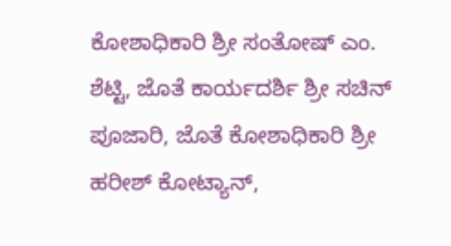ಕೋಶಾಧಿಕಾರಿ ಶ್ರೀ ಸಂತೋಷ್ ಎಂ. ಶೆಟ್ಟಿ, ಜೊತೆ ಕಾರ್ಯದರ್ಶಿ ಶ್ರೀ ಸಚಿನ್ ಪೂಜಾರಿ, ಜೊತೆ ಕೋಶಾಧಿಕಾರಿ ಶ್ರೀ ಹರೀಶ್ ಕೋಟ್ಯಾನ್,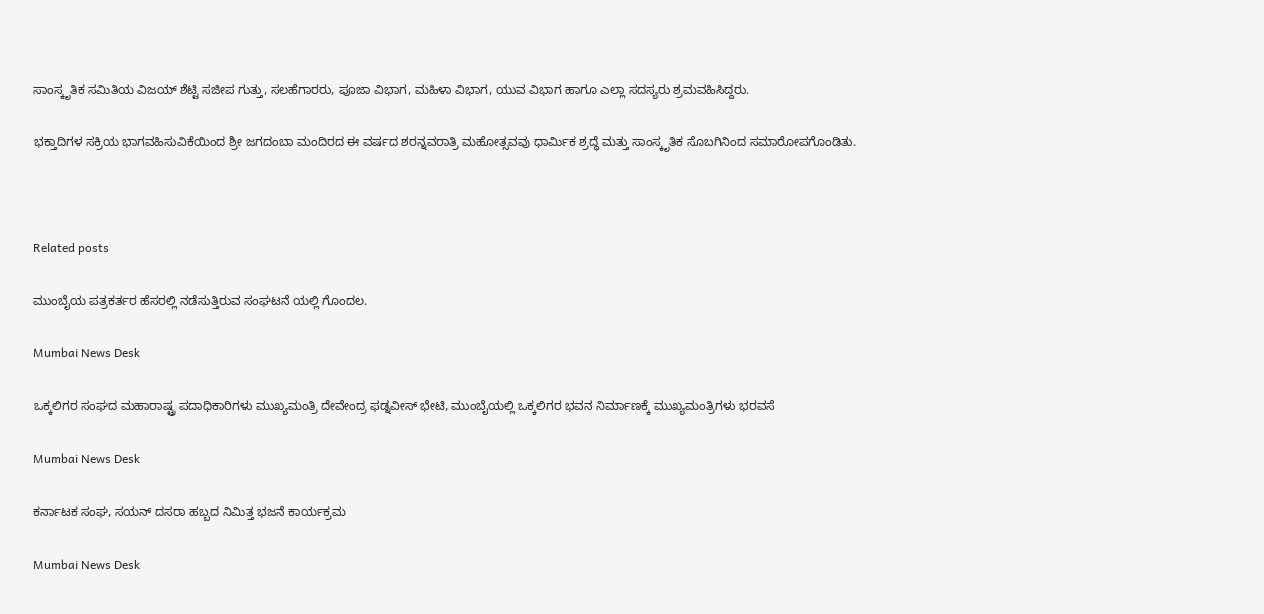ಸಾಂಸ್ಕೃತಿಕ ಸಮಿತಿಯ ವಿಜಯ್ ಶೆಟ್ಟಿ ಸಜೀಪ ಗುತ್ತು, ಸಲಹೆಗಾರರು, ಪೂಜಾ ವಿಭಾಗ, ಮಹಿಳಾ ವಿಭಾಗ, ಯುವ ವಿಭಾಗ ಹಾಗೂ ಎಲ್ಲಾ ಸದಸ್ಯರು ಶ್ರಮವಹಿಸಿದ್ದರು.

ಭಕ್ತಾದಿಗಳ ಸಕ್ರಿಯ ಭಾಗವಹಿಸುವಿಕೆಯಿಂದ ಶ್ರೀ ಜಗದಂಬಾ ಮಂದಿರದ ಈ ವರ್ಷದ ಶರನ್ನವರಾತ್ರಿ ಮಹೋತ್ಸವವು ಧಾರ್ಮಿಕ ಶ್ರದ್ಧೆ ಮತ್ತು ಸಾಂಸ್ಕೃತಿಕ ಸೊಬಗಿನಿಂದ ಸಮಾರೋಪಗೊಂಡಿತು.



Related posts

ಮುಂಬೈಯ ಪತ್ರಕರ್ತರ ಹೆಸರಲ್ಲಿ ನಡೆಸುತ್ತಿರುವ ಸಂಘಟನೆ ಯಲ್ಲಿ ಗೊಂದಲ.

Mumbai News Desk

ಒಕ್ಕಲಿಗರ ಸಂಘದ ಮಹಾರಾಷ್ಟ್ರ ಪದಾಧಿಕಾರಿಗಳು ಮುಖ್ಯಮಂತ್ರಿ ದೇವೇಂದ್ರ ಫಡ್ನವೀಸ್ ಭೇಟಿ, ಮುಂಬೈಯಲ್ಲಿ ಒಕ್ಕಲಿಗರ ಭವನ ನಿರ್ಮಾಣಕ್ಕೆ ಮುಖ್ಯಮಂತ್ರಿಗಳು ಭರವಸೆ

Mumbai News Desk

ಕರ್ನಾಟಕ ಸಂಘ, ಸಯನ್ ದಸರಾ ಹಬ್ಬದ ನಿಮಿತ್ತ ಭಜನೆ ಕಾರ್ಯಕ್ರಮ

Mumbai News Desk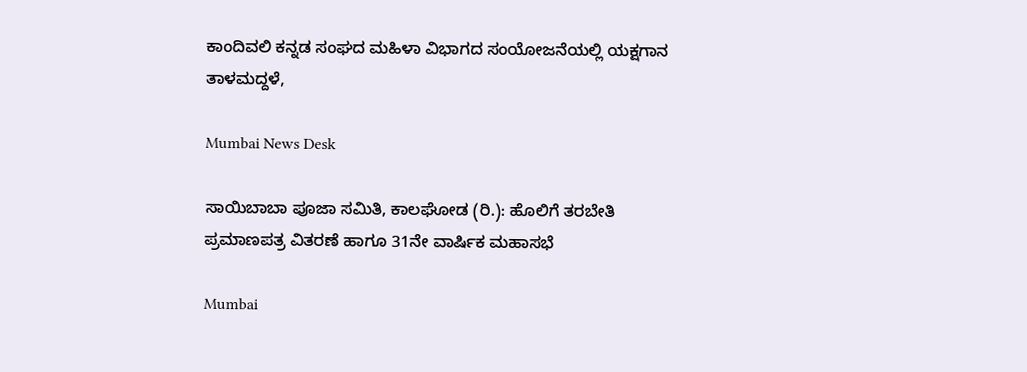ಕಾಂದಿವಲಿ ಕನ್ನಡ ಸಂಘದ ಮಹಿಳಾ ವಿಭಾಗದ ಸಂಯೋಜನೆಯಲ್ಲಿ ಯಕ್ಷಗಾನ ತಾಳಮದ್ದಳೆ,

Mumbai News Desk

ಸಾಯಿಬಾಬಾ ಪೂಜಾ ಸಮಿತಿ, ಕಾಲಘೋಡ (ರಿ.): ಹೊಲಿಗೆ ತರಬೇತಿ ಪ್ರಮಾಣಪತ್ರ ವಿತರಣೆ ಹಾಗೂ 31ನೇ ವಾರ್ಷಿಕ ಮಹಾಸಭೆ

Mumbai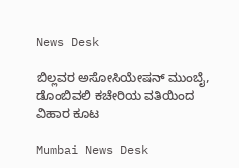News Desk

ಬಿಲ್ಲವರ ಅಸೋಸಿಯೇಷನ್ ಮುಂಬೈ, ಡೊಂಬಿವಲಿ ಕಚೇರಿಯ ವತಿಯಿಂದ ವಿಹಾರ ಕೂಟ

Mumbai News Desk